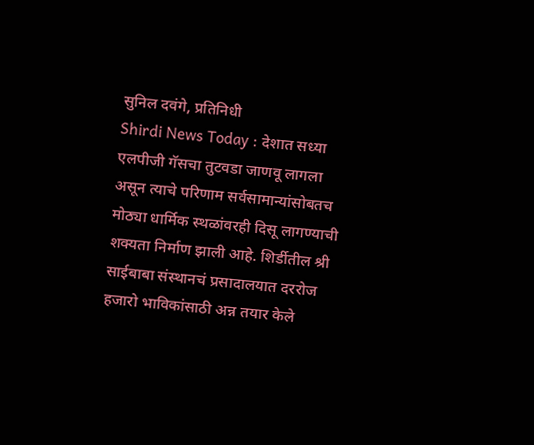सुनिल दवंगे, प्रतिनिधी
Shirdi News Today : देशात सध्या एलपीजी गॅसचा तुटवडा जाणवू लागला असून त्याचे परिणाम सर्वसामान्यांसोबतच मोठ्या धार्मिक स्थळांवरही दिसू लागण्याची शक्यता निर्माण झाली आहे. शिर्डीतील श्री साईबाबा संस्थानचं प्रसादालयात दररोज हजारो भाविकांसाठी अन्न तयार केले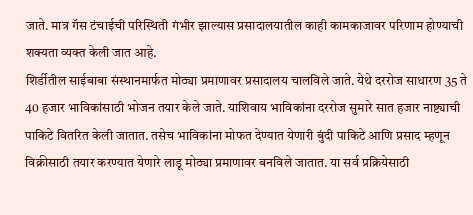जाते. मात्र गॅस टंचाईची परिस्थिती गंभीर झाल्यास प्रसादालयातील काही कामकाजावर परिणाम होण्याची शक्यता व्यक्त केली जात आहे.
शिर्डीतील साईबाबा संस्थानमार्फत मोठ्या प्रमाणावर प्रसादालय चालविले जाते. येथे दररोज साधारण 35 ते 40 हजार भाविकांसाठी भोजन तयार केले जाते. याशिवाय भाविकांना दररोज सुमारे सात हजार नाष्ट्याची पाकिटे वितरित केली जातात. तसेच भाविकांना मोफत देण्यात येणारी बुंदी पाकिटे आणि प्रसाद म्हणून विक्रीसाठी तयार करण्यात येणारे लाडू मोठ्या प्रमाणावर बनविले जातात. या सर्व प्रक्रियेसाठी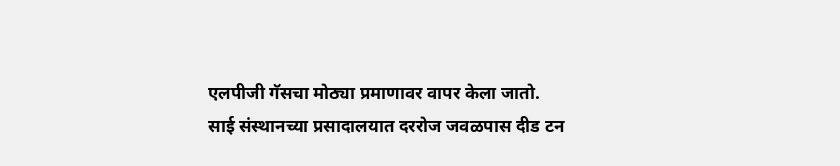एलपीजी गॅसचा मोठ्या प्रमाणावर वापर केला जातो.
साई संस्थानच्या प्रसादालयात दररोज जवळपास दीड टन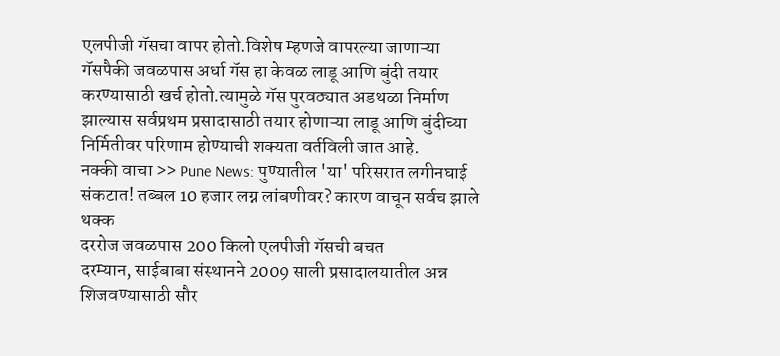एलपीजी गॅसचा वापर होतो.विशेष म्हणजे वापरल्या जाणाऱ्या गॅसपैकी जवळपास अर्धा गॅस हा केवळ लाडू आणि बुंदी तयार करण्यासाठी खर्च होतो.त्यामुळे गॅस पुरवठ्यात अडथळा निर्माण झाल्यास सर्वप्रथम प्रसादासाठी तयार होणाऱ्या लाडू आणि बुंदीच्या निर्मितीवर परिणाम होण्याची शक्यता वर्तविली जात आहे.
नक्की वाचा >> Pune News: पुण्यातील 'या' परिसरात लगीनघाई संकटात! तब्बल 10 हजार लग्न लांबणीवर? कारण वाचून सर्वच झाले थक्क
दररोज जवळपास 200 किलो एलपीजी गॅसची बचत
दरम्यान, साईबाबा संस्थानने 2009 साली प्रसादालयातील अन्न शिजवण्यासाठी सौर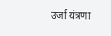उर्जा यंत्रणा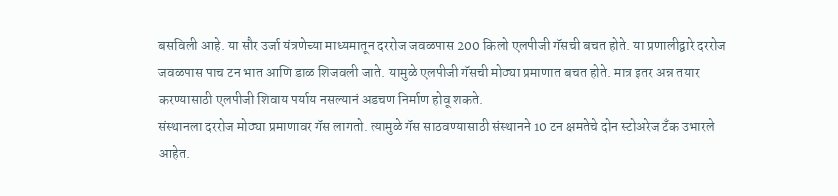बसविली आहे. या सौर उर्जा यंत्रणेच्या माध्यमातून दररोज जवळपास 200 किलो एलपीजी गॅसची बचत होते. या प्रणालीद्वारे दररोज जवळपास पाच टन भात आणि डाळ शिजवली जाते. यामुळे एलपीजी गॅसची मोठ्या प्रमाणात बचत होते. मात्र इतर अन्न तयार करण्यासाठी एलपीजी शिवाय पर्याय नसल्यानं अडचण निर्माण होवू शकते.
संस्थानला दररोज मोठ्या प्रमाणावर गॅस लागतो. त्यामुळे गॅस साठवण्यासाठी संस्थानने 10 टन क्षमतेचे दोन स्टोअरेज टँक उभारले आहेत.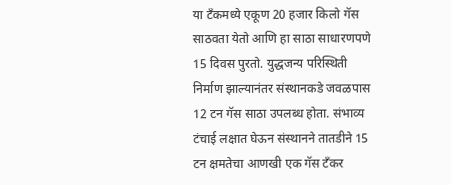या टँकमध्ये एकूण 20 हजार किलो गॅस साठवता येतो आणि हा साठा साधारणपणे 15 दिवस पुरतो. युद्धजन्य परिस्थिती निर्माण झाल्यानंतर संस्थानकडे जवळपास 12 टन गॅस साठा उपलब्ध होता. संभाव्य टंचाई लक्षात घेऊन संस्थानने तातडीने 15 टन क्षमतेचा आणखी एक गॅस टँकर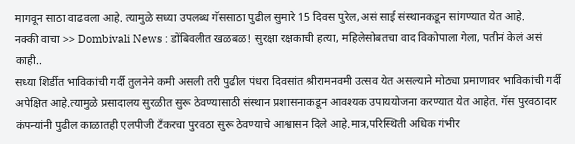मागवून साठा वाढवला आहे. त्यामुळे सध्या उपलब्ध गॅससाठा पुढील सुमारे 15 दिवस पुरेल,असं साई संस्थानकडून सांगण्यात येत आहे.
नक्की वाचा >> Dombivali News : डोंबिवलीत खळबळ! सुरक्षा रक्षकाची हत्या, महिलेसोबतचा वाद विकोपाला गेला, पतीनं केलं असं काही..
सध्या शिर्डीत भाविकांची गर्दी तुलनेने कमी असली तरी पुढील पंधरा दिवसांत श्रीरामनवमी उत्सव येत असल्याने मोठ्या प्रमाणावर भाविकांची गर्दी अपेक्षित आहे.त्यामुळे प्रसादालय सुरळीत सुरू ठेवण्यासाठी संस्थान प्रशासनाकडून आवश्यक उपाययोजना करण्यात येत आहेत. गॅस पुरवठादार कंपन्यांनी पुढील काळातही एलपीजी टँकरचा पुरवठा सुरू ठेवण्याचे आश्वासन दिले आहे.मात्र,परिस्थिती अधिक गंभीर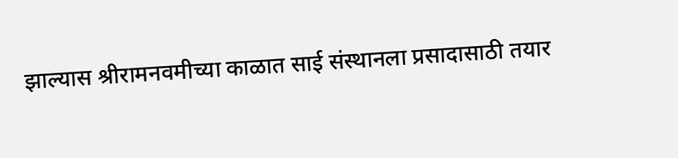झाल्यास श्रीरामनवमीच्या काळात साई संस्थानला प्रसादासाठी तयार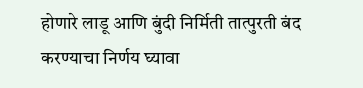होणारे लाडू आणि बुंदी निर्मिती तात्पुरती बंद करण्याचा निर्णय घ्यावा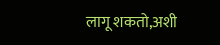लागू शकतो,अशी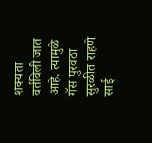शक्यता वर्तविली जात आहे. त्यामुळे गॅस पुरवठा सुरळीत राहणे साई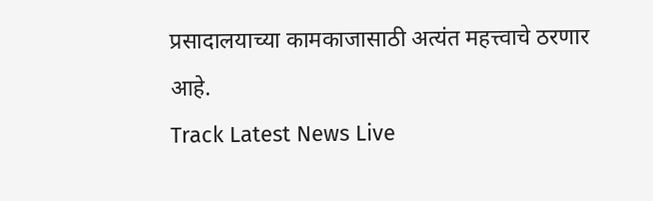प्रसादालयाच्या कामकाजासाठी अत्यंत महत्त्वाचे ठरणार आहे.
Track Latest News Live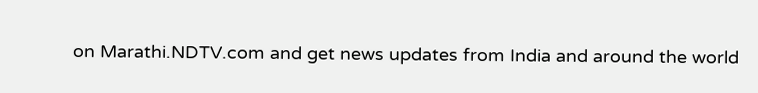on Marathi.NDTV.com and get news updates from India and around the world